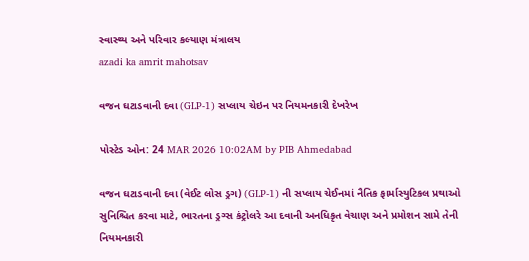સ્વાસ્થ્ય અને પરિવાર કલ્યાણ મંત્રાલય
azadi ka amrit mahotsav

વજન ઘટાડવાની દવા (GLP-1) સપ્લાય ચેઇન પર નિયમનકારી દેખરેખ

પોસ્ટેડ ઓન: 24 MAR 2026 10:02AM by PIB Ahmedabad

વજન ઘટાડવાની દવા (વેઈટ લોસ ડ્રગ) (GLP-1) ની સપ્લાય ચેઈનમાં નૈતિક ફાર્માસ્યુટિકલ પ્રથાઓ સુનિશ્ચિત કરવા માટે, ભારતના ડ્રગ્સ કંટ્રોલરે આ દવાની અનધિકૃત વેચાણ અને પ્રમોશન સામે તેની નિયમનકારી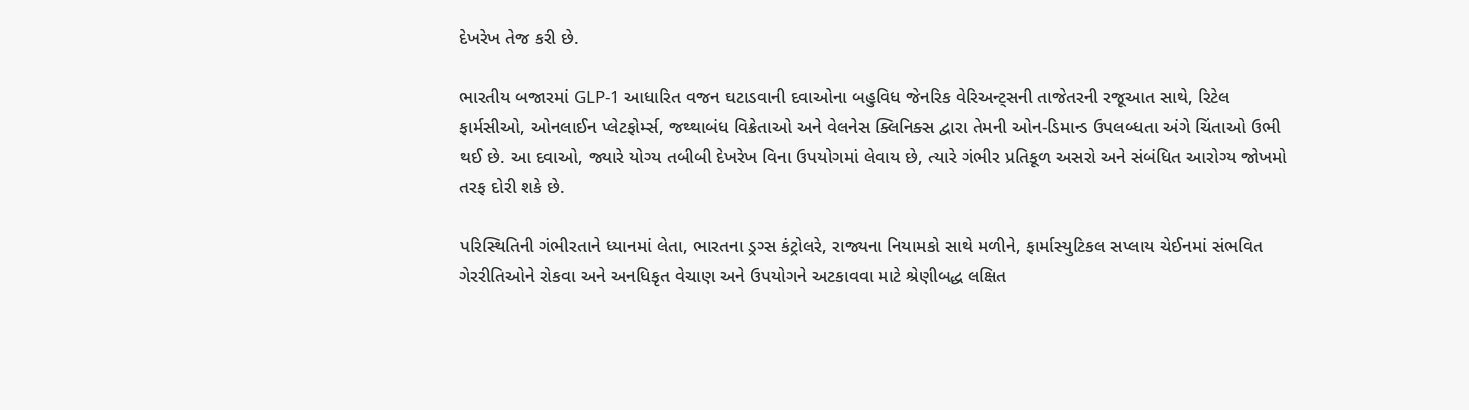દેખરેખ તેજ કરી છે.

ભારતીય બજારમાં GLP-1 આધારિત વજન ઘટાડવાની દવાઓના બહુવિધ જેનરિક વેરિઅન્ટ્સની તાજેતરની રજૂઆત સાથે, રિટેલ ફાર્મસીઓ, ઓનલાઈન પ્લેટફોર્મ્સ, જથ્થાબંધ વિક્રેતાઓ અને વેલનેસ ક્લિનિક્સ દ્વારા તેમની ઓન-ડિમાન્ડ ઉપલબ્ધતા અંગે ચિંતાઓ ઉભી થઈ છે. આ દવાઓ, જ્યારે યોગ્ય તબીબી દેખરેખ વિના ઉપયોગમાં લેવાય છે, ત્યારે ગંભીર પ્રતિકૂળ અસરો અને સંબંધિત આરોગ્ય જોખમો તરફ દોરી શકે છે.

પરિસ્થિતિની ગંભીરતાને ધ્યાનમાં લેતા, ભારતના ડ્રગ્સ કંટ્રોલરે, રાજ્યના નિયામકો સાથે મળીને, ફાર્માસ્યુટિકલ સપ્લાય ચેઈનમાં સંભવિત ગેરરીતિઓને રોકવા અને અનધિકૃત વેચાણ અને ઉપયોગને અટકાવવા માટે શ્રેણીબદ્ધ લક્ષિત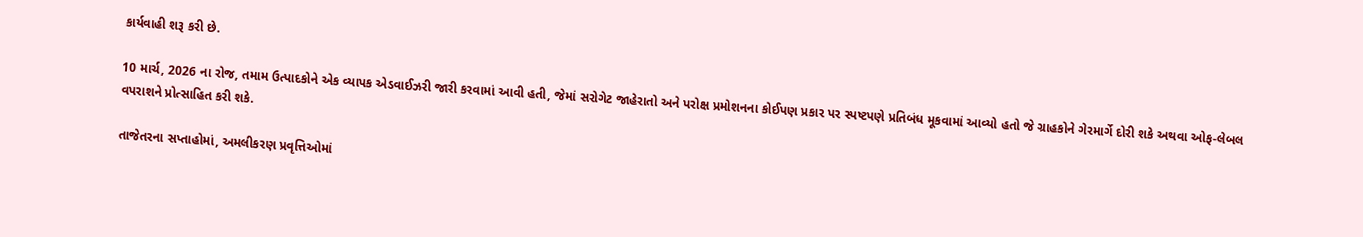કાર્યવાહી શરૂ કરી છે.

10 માર્ચ, 2026 ના રોજ, તમામ ઉત્પાદકોને એક વ્યાપક એડવાઈઝરી જારી કરવામાં આવી હતી, જેમાં સરોગેટ જાહેરાતો અને પરોક્ષ પ્રમોશનના કોઈપણ પ્રકાર પર સ્પષ્ટપણે પ્રતિબંધ મૂકવામાં આવ્યો હતો જે ગ્રાહકોને ગેરમાર્ગે દોરી શકે અથવા ઓફ-લેબલ વપરાશને પ્રોત્સાહિત કરી શકે.

તાજેતરના સપ્તાહોમાં, અમલીકરણ પ્રવૃત્તિઓમાં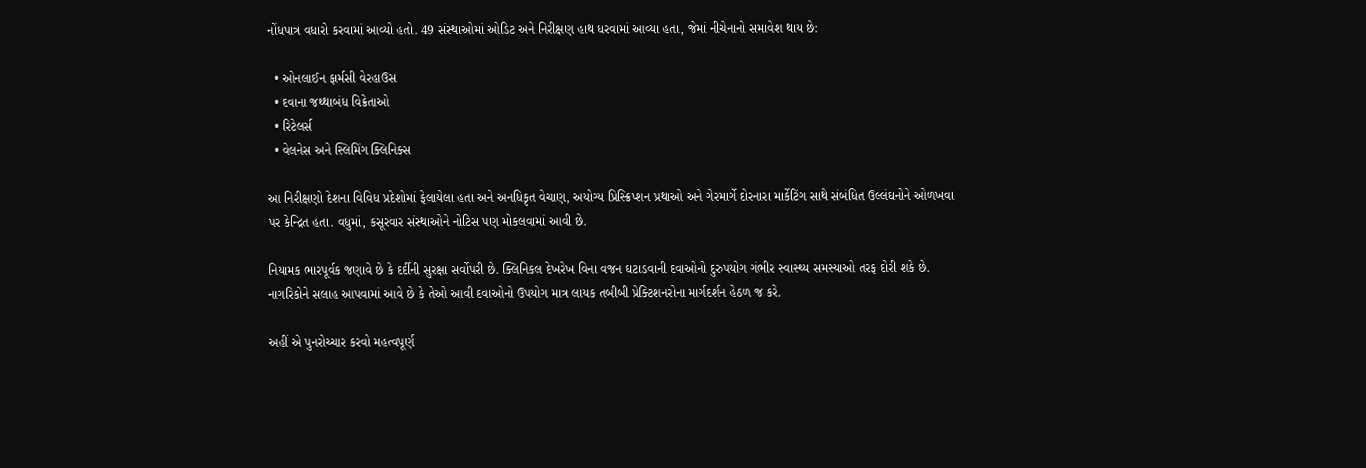નોંધપાત્ર વધારો કરવામાં આવ્યો હતો. 49 સંસ્થાઓમાં ઓડિટ અને નિરીક્ષણ હાથ ધરવામાં આવ્યા હતા, જેમાં નીચેનાનો સમાવેશ થાય છે:

  • ઓનલાઈન ફાર્મસી વેરહાઉસ
  • દવાના જથ્થાબંધ વિક્રેતાઓ
  • રિટેલર્સ
  • વેલનેસ અને સ્લિમિંગ ક્લિનિક્સ

આ નિરીક્ષણો દેશના વિવિધ પ્રદેશોમાં ફેલાયેલા હતા અને અનધિકૃત વેચાણ, અયોગ્ય પ્રિસ્ક્રિપ્શન પ્રથાઓ અને ગેરમાર્ગે દોરનારા માર્કેટિંગ સાથે સંબંધિત ઉલ્લંઘનોને ઓળખવા પર કેન્દ્રિત હતા. વધુમાં, કસૂરવાર સંસ્થાઓને નોટિસ પણ મોકલવામાં આવી છે.

નિયામક ભારપૂર્વક જણાવે છે કે દર્દીની સુરક્ષા સર્વોપરી છે. ક્લિનિકલ દેખરેખ વિના વજન ઘટાડવાની દવાઓનો દુરુપયોગ ગંભીર સ્વાસ્થ્ય સમસ્યાઓ તરફ દોરી શકે છે. નાગરિકોને સલાહ આપવામાં આવે છે કે તેઓ આવી દવાઓનો ઉપયોગ માત્ર લાયક તબીબી પ્રેક્ટિશનરોના માર્ગદર્શન હેઠળ જ કરે.

અહીં એ પુનરોચ્ચાર કરવો મહત્વપૂર્ણ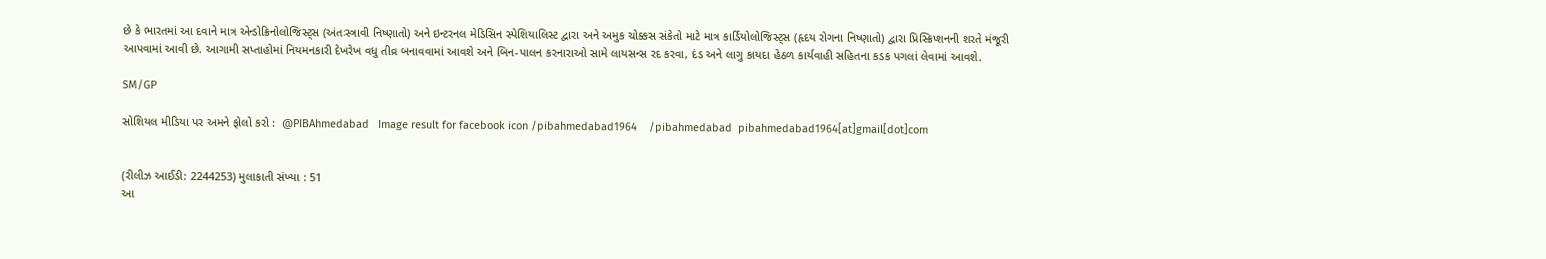છે કે ભારતમાં આ દવાને માત્ર એન્ડોક્રિનોલોજિસ્ટ્સ (અંતઃસ્ત્રાવી નિષ્ણાતો) અને ઇન્ટરનલ મેડિસિન સ્પેશિયાલિસ્ટ દ્વારા અને અમુક ચોક્કસ સંકેતો માટે માત્ર કાર્ડિયોલોજિસ્ટ્સ (હૃદય રોગના નિષ્ણાતો) દ્વારા પ્રિસ્ક્રિપ્શનની શરતે મંજૂરી આપવામાં આવી છે. આગામી સપ્તાહોમાં નિયમનકારી દેખરેખ વધુ તીવ્ર બનાવવામાં આવશે અને બિન-પાલન કરનારાઓ સામે લાયસન્સ રદ કરવા, દંડ અને લાગુ કાયદા હેઠળ કાર્યવાહી સહિતના કડક પગલાં લેવામાં આવશે.

SM/GP

સોશિયલ મીડિયા પર અમને ફોલો કરો :  @PIBAhmedabad   Image result for facebook icon /pibahmedabad1964    /pibahmedabad  pibahmedabad1964[at]gmail[dot]com


(રીલીઝ આઈડી: 2244253) મુલાકાતી સંખ્યા : 51
આ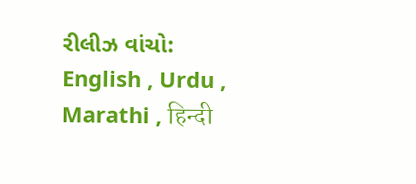રીલીઝ વાંચો: English , Urdu , Marathi , हिन्दी